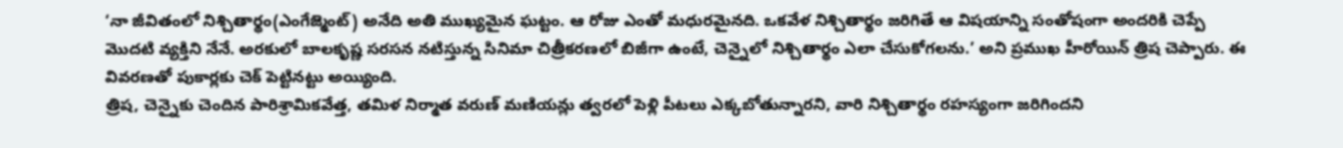‘నా జీవితంలో నిశ్చితార్థం(ఎంగేజ్మెంట్) అనేది అతి ముఖ్యమైన ఘట్టం. ఆ రోజు ఎంతో మధురమైనది. ఒకవేళ నిశ్చితార్థం జరిగితే ఆ విషయాన్ని సంతోషంగా అందరికి చెప్పే మొదటి వ్యక్తిని నేనే. అరకులో బాలకృష్ణ సరసన నటిస్తున్న సినిమా చిత్రీకరణలో బిజీగా ఉంటే, చెన్నైలో నిశ్చితార్థం ఎలా చేసుకోగలను.’ అని ప్రముఖ హీరోయిన్ త్రిష చెప్పారు. ఈ వివరణతో పుకార్లకు చెక్ పెట్టినట్టు అయ్యింది.
త్రిష, చెన్నైకు చెందిన పారిశ్రామికవేత్త, తమిళ నిర్మాత వరుణ్ మణియన్లు త్వరలో పెళ్లి పీటలు ఎక్కబోతున్నారని, వారి నిశ్చితార్థం రహస్యంగా జరిగిందని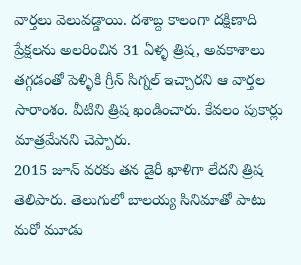వార్తలు వెలువడ్డాయి. దశాబ్ద కాలంగా దక్షిణాది ప్రేక్షలను అలరించిన 31 ఏళ్ళ త్రిష, అవకాశాలు తగ్గడంతో పెళ్ళికి గ్రీన్ సిగ్నల్ ఇచ్చారని ఆ వార్తల సారాంశం. వీటిని త్రిష ఖండించారు. కేవలం పుకార్లు మాత్రమేనని చెప్పారు.
2015 జూన్ వరకు తన డైరీ ఖాళిగా లేదని త్రిష తెలిపారు. తెలుగులో బాలయ్య సినిమాతో పాటు మరో మూడు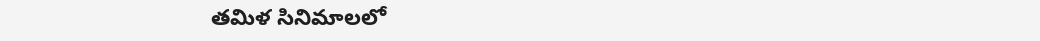తమిళ సినిమాలలో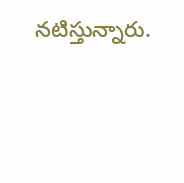నటిస్తున్నారు.